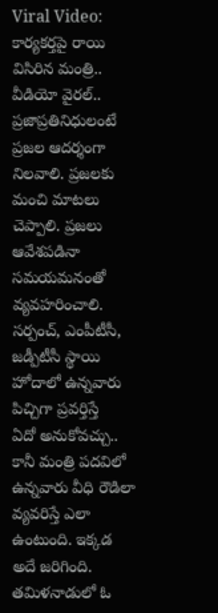Viral Video: కార్యకర్తపై రాయి విసిరిన మంత్రి.. వీడియో వైరల్..
ప్రజాప్రతినిధులంటే ప్రజల ఆదర్శంగా నిలవాలి. ప్రజలకు మంచి మాటలు చెప్పాలి. ప్రజలు ఆవేశపడినా సమయమనంతో వ్యవహరించాలి. సర్పంచ్, ఎంపీటీసీ, జడ్పీటీసీ స్థాయి హోదాలో ఉన్నవారు పిచ్చిగా ప్రవర్తిస్తే
ఏదో అనుకోవచ్చు.. కానీ మంత్రి పదవిలో ఉన్నవారు వీధి రౌడిలా వ్యవరిస్తే ఎలా ఉంటుంది. ఇక్కడ అదే జరిగింది.
తమిళనాడులో ఓ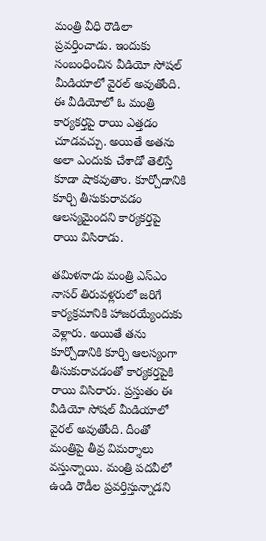మంత్రి వీధి రౌడిలా ప్రవర్తించాడు. ఇందుకు సంబంధించిన వీడియో సోషల్ మీడియాలో వైరల్ అవుతోంది. ఈ వీడియోలో ఓ మంత్రి కార్యకర్తపై రాయి ఎత్తడం చూడవచ్చు. అయితే అతను అలా ఎందుకు చేశాడో తెలిస్తే కూడా షాకవుతాం. కూర్చోడానికి కూర్చి తీసుకురావడం ఆలస్యమైందని కార్యకర్తపై రాయి విసిరాడు.

తమిళనాడు మంత్రి ఎస్ఎం నాసర్ తిరువళ్లరులో జరిగే కార్యక్రమానికి హాజరయ్యేందుకు వెళ్లారు. అయితే తను కూర్చోడానికి కూర్చి ఆలస్యంగా తీసుకురావడంతో కార్యకర్తపైకి రాయి విసిరారు. ప్రస్తుతం ఈ వీడియో సోషల్ మీడియాలో వైరల్ అవుతోంది. దీంతో మంత్రిపై తీవ్ర విమర్శాలు వస్తున్నాయి. మంత్రి పదవీలో ఉండి రౌడీల ప్రవర్తిస్తున్నాడని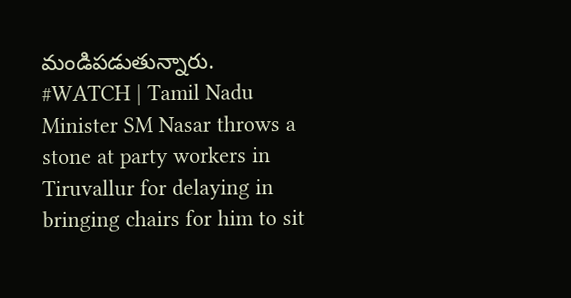మండిపడుతున్నారు.
#WATCH | Tamil Nadu Minister SM Nasar throws a stone at party workers in Tiruvallur for delaying in bringing chairs for him to sit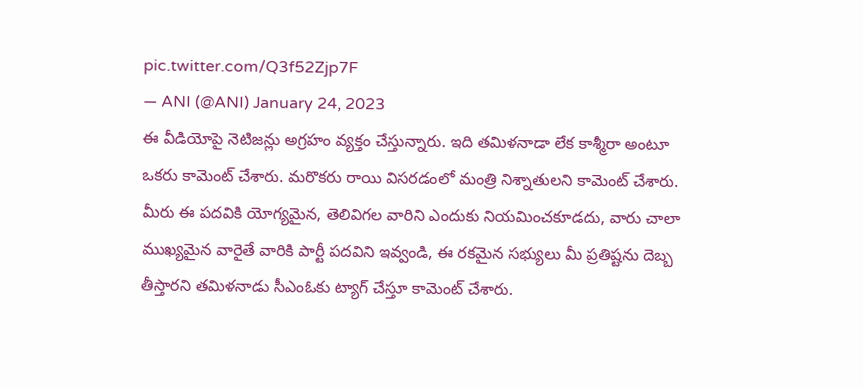pic.twitter.com/Q3f52Zjp7F
— ANI (@ANI) January 24, 2023
ఈ వీడియోపై నెటిజన్లు అగ్రహం వ్యక్తం చేస్తున్నారు. ఇది తమిళనాడా లేక కాశ్మీరా అంటూ ఒకరు కామెంట్ చేశారు. మరొకరు రాయి విసరడంలో మంత్రి నిశ్నాతులని కామెంట్ చేశారు. మీరు ఈ పదవికి యోగ్యమైన, తెలివిగల వారిని ఎందుకు నియమించకూడదు, వారు చాలా ముఖ్యమైన వారైతే వారికి పార్టీ పదవిని ఇవ్వండి, ఈ రకమైన సభ్యులు మీ ప్రతిష్టను దెబ్బ తీస్తారని తమిళనాడు సీఎంఓకు ట్యాగ్ చేస్తూ కామెంట్ చేశారు.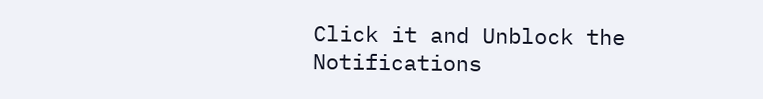Click it and Unblock the Notifications